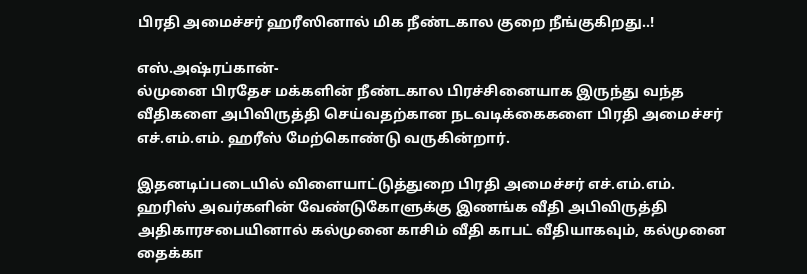பிரதி அமைச்சர் ஹரீஸினால் மிக நீண்டகால குறை நீங்குகிறது..!

எஸ்.அஷ்ரப்கான்-
ல்முனை பிரதேச மக்களின் நீண்டகால பிரச்சினையாக இருந்து வந்த வீதிகளை அபிவிருத்தி செய்வதற்கான நடவடிக்கைகளை பிரதி அமைச்சர் எச்.எம்.எம். ஹரீஸ் மேற்கொண்டு வருகின்றார்.

இதனடிப்படையில் விளையாட்டுத்துறை பிரதி அமைச்சர் எச்.எம்.எம். ஹரிஸ் அவர்களின் வேண்டுகோளுக்கு இணங்க வீதி அபிவிருத்தி அதிகாரசபையினால் கல்முனை காசிம் வீதி காபட் வீதியாகவும், கல்முனை தைக்கா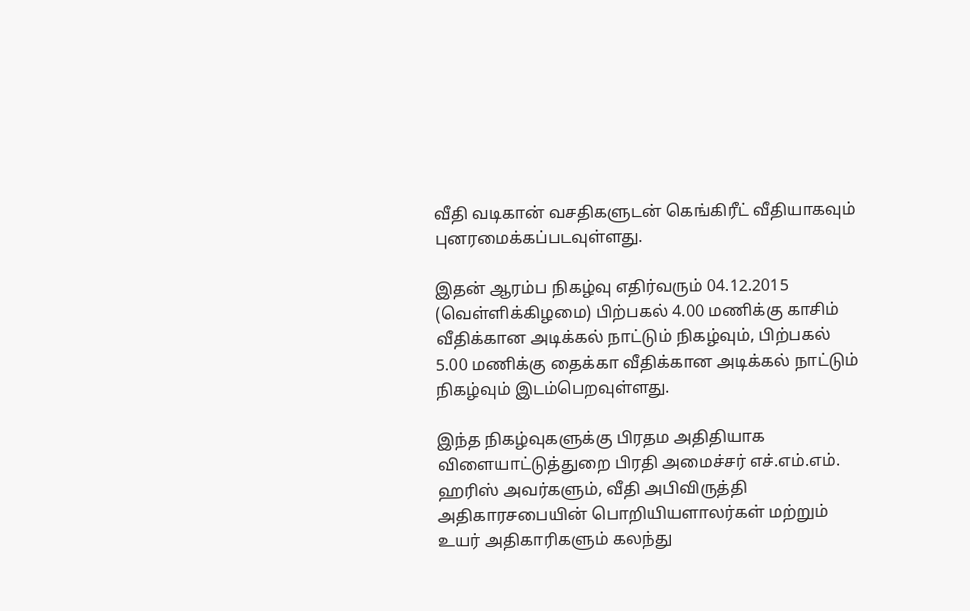வீதி வடிகான் வசதிகளுடன் கெங்கிரீட் வீதியாகவும் புனரமைக்கப்படவுள்ளது.

இதன் ஆரம்ப நிகழ்வு எதிர்வரும் 04.12.2015 (வெள்ளிக்கிழமை) பிற்பகல் 4.00 மணிக்கு காசிம் வீதிக்கான அடிக்கல் நாட்டும் நிகழ்வும், பிற்பகல் 5.00 மணிக்கு தைக்கா வீதிக்கான அடிக்கல் நாட்டும் நிகழ்வும் இடம்பெறவுள்ளது.

இந்த நிகழ்வுகளுக்கு பிரதம அதிதியாக விளையாட்டுத்துறை பிரதி அமைச்சர் எச்.எம்.எம். ஹரிஸ் அவர்களும், வீதி அபிவிருத்தி அதிகாரசபையின் பொறியியளாலர்கள் மற்றும் உயர் அதிகாரிகளும் கலந்து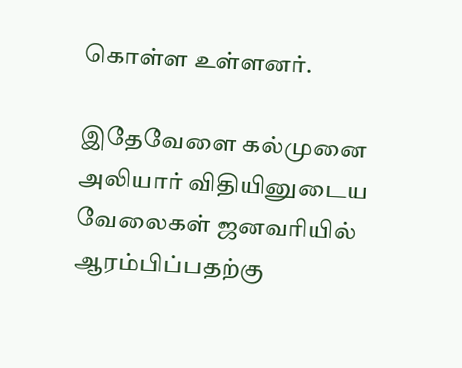கொள்ள உள்ளனர்.

இதேவேளை கல்முனை அலியார் விதியினுடைய வேலைகள் ஜனவரியில் ஆரம்பிப்பதற்கு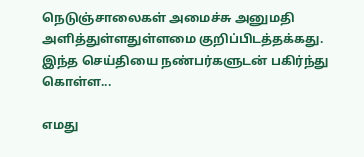நெடுஞ்சாலைகள் அமைச்சு அனுமதி அளித்துள்ளதுள்ளமை குறிப்பிடத்தக்கது.
இந்த செய்தியை நண்பர்களுடன் பகிர்ந்து கொள்ள...

எமது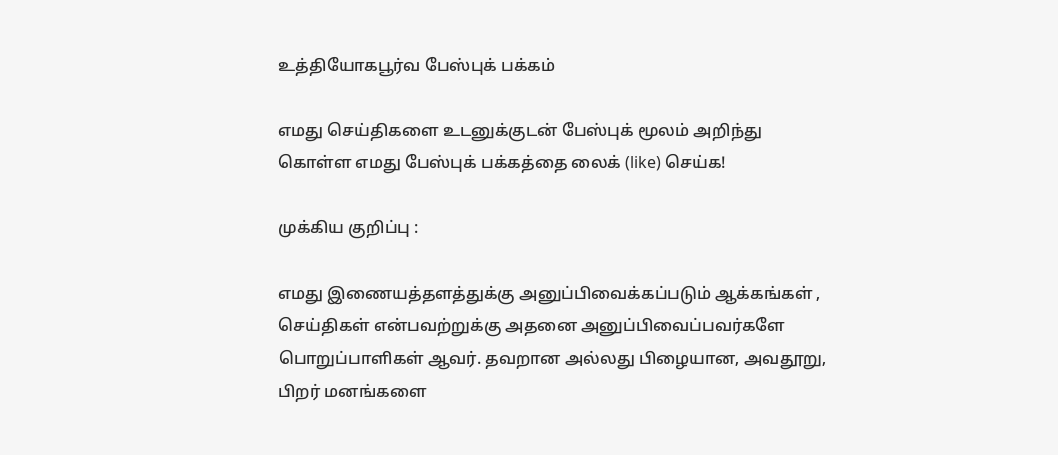உத்தியோகபூர்வ பேஸ்புக் பக்கம்

எமது செய்திகளை உடனுக்குடன் பேஸ்புக் மூலம் அறிந்து கொள்ள எமது பேஸ்புக் பக்கத்தை லைக் (like) செய்க!

முக்கிய குறிப்பு :

எமது இணையத்தளத்துக்கு அனுப்பிவைக்கப்படும் ஆக்கங்கள் , செய்திகள் என்பவற்றுக்கு அதனை அனுப்பிவைப்பவர்களே பொறுப்பாளிகள் ஆவர். தவறான அல்லது பிழையான, அவதூறு, பிறர் மனங்களை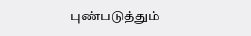புண்படுத்தும்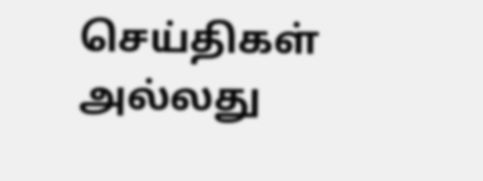செய்திகள் அல்லது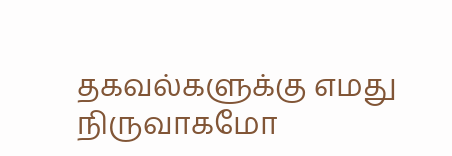தகவல்களுக்கு எமது நிருவாகமோ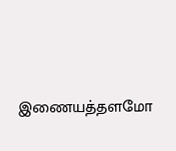இணையத்தளமோ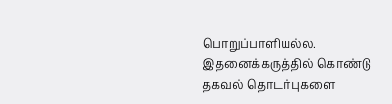பொறுப்பாளியல்ல. இதனைக்கருத்தில் கொண்டு தகவல் தொடர்புகளை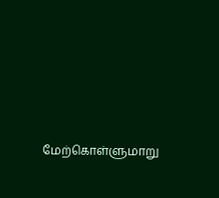மேற்கொள்ளுமாறு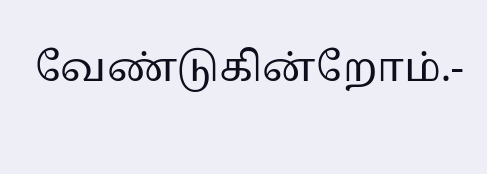வேண்டுகின்றோம்.-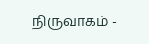நிருவாகம் -